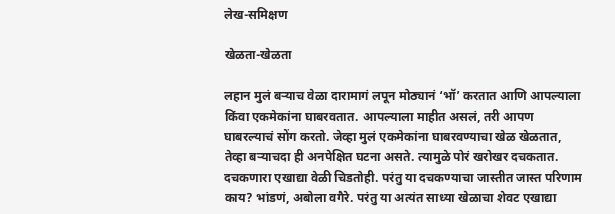लेख-समिक्षण

खेळता-खेळता

लहान मुलं बर्‍याच वेळा दारामागं लपून मोठ्यानं ‘भॉ’ करतात आणि आपल्याला किंवा एकमेकांना घाबरवतात. आपल्याला माहीत असलं, तरी आपण घाबरल्याचं सोंग करतो. जेव्हा मुलं एकमेकांना घाबरवण्याचा खेळ खेळतात, तेव्हा बर्‍याचदा ही अनपेक्षित घटना असते. त्यामुळे पोरं खरोखर दचकतात. दचकणारा एखाद्या वेळी चिडतोही. परंतु या दचकण्याचा जास्तीत जास्त परिणाम काय? भांडणं, अबोला वगैरे. परंतु या अत्यंत साध्या खेळाचा शेवट एखाद्या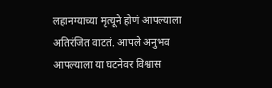लहानग्याच्या मृत्यूने होणं आपल्याला अतिरंजित वाटतं. आपले अनुभव आपल्याला या घटनेवर विश्वास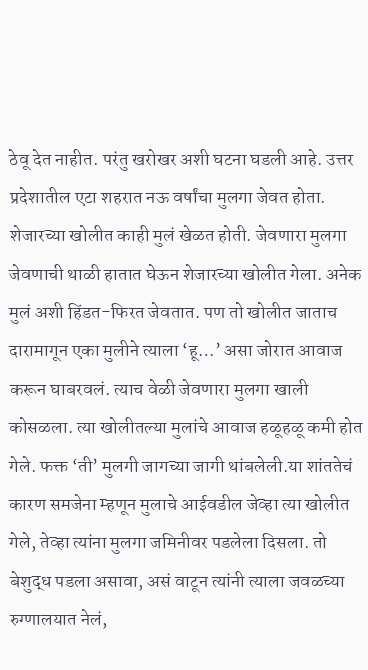ठेवू देत नाहीत. परंतु खरोखर अशी घटना घडली आहे. उत्तर प्रदेशातील एटा शहरात नऊ वर्षांचा मुलगा जेवत होता. शेजारच्या खोलीत काही मुलं खेळत होती. जेवणारा मुलगा जेवणाची थाळी हातात घेऊन शेजारच्या खोलीत गेला. अनेक मुलं अशी हिंडत-फिरत जेवतात. पण तो खोलीत जाताच दारामागून एका मुलीने त्याला ‘हू…’ असा जोरात आवाज करून घाबरवलं. त्याच वेळी जेवणारा मुलगा खाली कोसळला. त्या खोलीतल्या मुलांचे आवाज हळूहळू कमी होत गेले. फक्त ‘ती’ मुलगी जागच्या जागी थांबलेली.या शांततेचं कारण समजेना म्हणून मुलाचे आईवडील जेव्हा त्या खोलीत गेले, तेव्हा त्यांना मुलगा जमिनीवर पडलेला दिसला. तो बेशुद्ध पडला असावा, असं वाटून त्यांनी त्याला जवळच्या रुग्णालयात नेलं,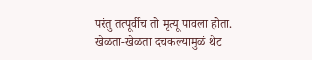परंतु तत्पूर्वीच तो मृत्यू पावला होता.
खेळता-खेळता दचकल्यामुळं थेट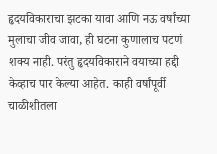हृदयविकाराचा झटका यावा आणि नऊ वर्षांच्या मुलाचा जीव जावा, ही घटना कुणालाच पटणं शक्य नाही. परंतु हृदयविकाराने वयाच्या हद्दी केव्हाच पार केल्या आहेत. काही वर्षांपूर्वी चाळीशीतला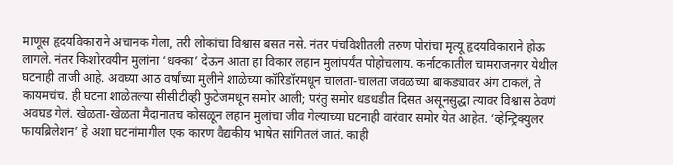माणूस हृदयविकाराने अचानक गेला, तरी लोकांचा विश्वास बसत नसे. नंतर पंचविशीतली तरुण पोरांचा मृत्यू हृदयविकाराने होऊ लागले. नंतर किशोरवयीन मुलांना ‘धक्का’ देऊन आता हा विकार लहान मुलांपर्यंत पोहोचलाय. कर्नाटकातील चामराजनगर येथील घटनाही ताजी आहे. अवघ्या आठ वर्षांच्या मुलीने शाळेच्या कॉरिडॉरमधून चालता-चालता जवळच्या बाकड्यावर अंग टाकलं, ते कायमचंच. ही घटना शाळेतल्या सीसीटीव्ही फुटेजमधून समोर आली; परंतु समोर धडधडीत दिसत असूनसुद्धा त्यावर विश्वास ठेवणं अवघड गेलं. खेळता-खेळता मैदानातच कोसळून लहान मुलांचा जीव गेल्याच्या घटनाही वारंवार समोर येत आहेत. ‘व्हेन्ट्रिक्युलर फायब्रिलेशन’ हे अशा घटनांमागील एक कारण वैद्यकीय भाषेत सांगितलं जातं. काही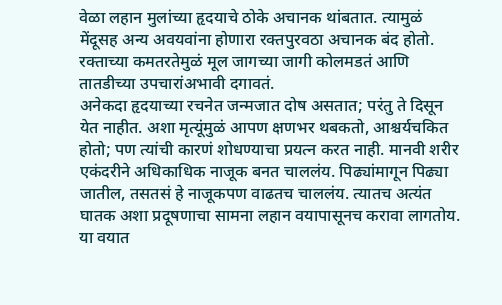वेळा लहान मुलांच्या हृदयाचे ठोके अचानक थांबतात. त्यामुळं मेंदूसह अन्य अवयवांना होणारा रक्तपुरवठा अचानक बंद होतो. रक्ताच्या कमतरतेमुळं मूल जागच्या जागी कोलमडतं आणि तातडीच्या उपचारांअभावी दगावतं.
अनेकदा हृदयाच्या रचनेत जन्मजात दोष असतात; परंतु ते दिसून येत नाहीत. अशा मृत्यूंमुळं आपण क्षणभर थबकतो, आश्चर्यचकित होतो; पण त्यांची कारणं शोधण्याचा प्रयत्न करत नाही. मानवी शरीर एकंदरीने अधिकाधिक नाजूक बनत चाललंय. पिढ्यांमागून पिढ्या जातील, तसतसं हे नाजूकपण वाढतच चाललंय. त्यातच अत्यंत घातक अशा प्रदूषणाचा सामना लहान वयापासूनच करावा लागतोय. या वयात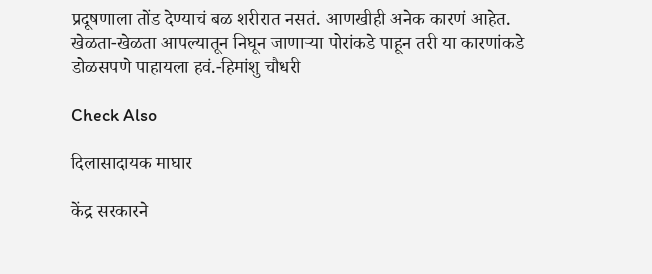प्रदूषणाला तोंड देण्याचं बळ शरीरात नसतं. आणखीही अनेक कारणं आहेत. खेळता-खेळता आपल्यातून निघून जाणार्‍या पोरांकडे पाहून तरी या कारणांकडे डोळसपणे पाहायला हवं.-हिमांशु चौधरी

Check Also

दिलासादायक माघार

केंद्र सरकारने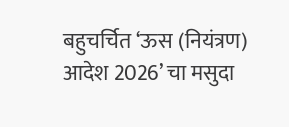बहुचर्चित ‌‘ऊस (नियंत्रण) आदेश 2026’ चा मसुदा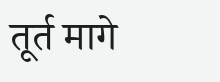तूर्त मागे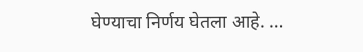घेण्याचा निर्णय घेतला आहे. …